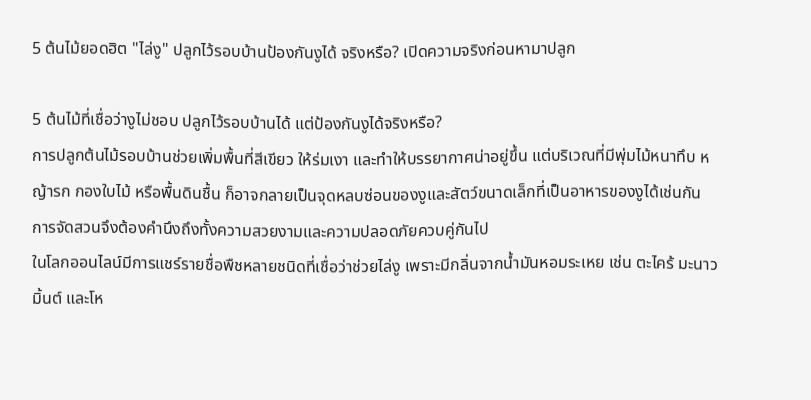5 ต้นไม้ยอดฮิต "ไล่งู" ปลูกไว้รอบบ้านป้องกันงูได้ จริงหรือ? เปิดความจริงก่อนหามาปลูก

5 ต้นไม้ที่เชื่อว่างูไม่ชอบ ปลูกไว้รอบบ้านได้ แต่ป้องกันงูได้จริงหรือ?
การปลูกต้นไม้รอบบ้านช่วยเพิ่มพื้นที่สีเขียว ให้ร่มเงา และทำให้บรรยากาศน่าอยู่ขึ้น แต่บริเวณที่มีพุ่มไม้หนาทึบ หญ้ารก กองใบไม้ หรือพื้นดินชื้น ก็อาจกลายเป็นจุดหลบซ่อนของงูและสัตว์ขนาดเล็กที่เป็นอาหารของงูได้เช่นกัน การจัดสวนจึงต้องคำนึงถึงทั้งความสวยงามและความปลอดภัยควบคู่กันไป
ในโลกออนไลน์มีการแชร์รายชื่อพืชหลายชนิดที่เชื่อว่าช่วยไล่งู เพราะมีกลิ่นจากน้ำมันหอมระเหย เช่น ตะไคร้ มะนาว มิ้นต์ และโห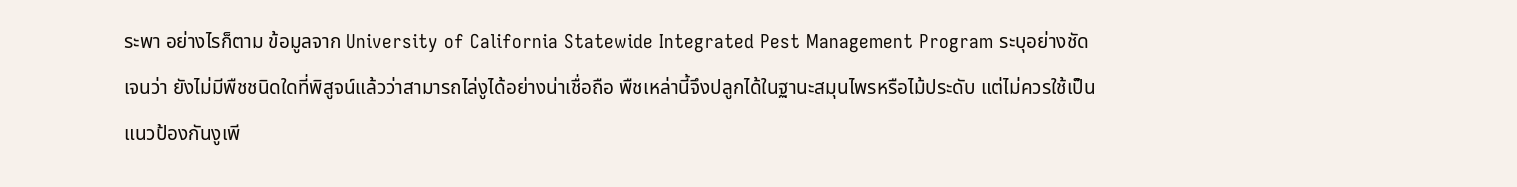ระพา อย่างไรก็ตาม ข้อมูลจาก University of California Statewide Integrated Pest Management Program ระบุอย่างชัดเจนว่า ยังไม่มีพืชชนิดใดที่พิสูจน์แล้วว่าสามารถไล่งูได้อย่างน่าเชื่อถือ พืชเหล่านี้จึงปลูกได้ในฐานะสมุนไพรหรือไม้ประดับ แต่ไม่ควรใช้เป็นแนวป้องกันงูเพี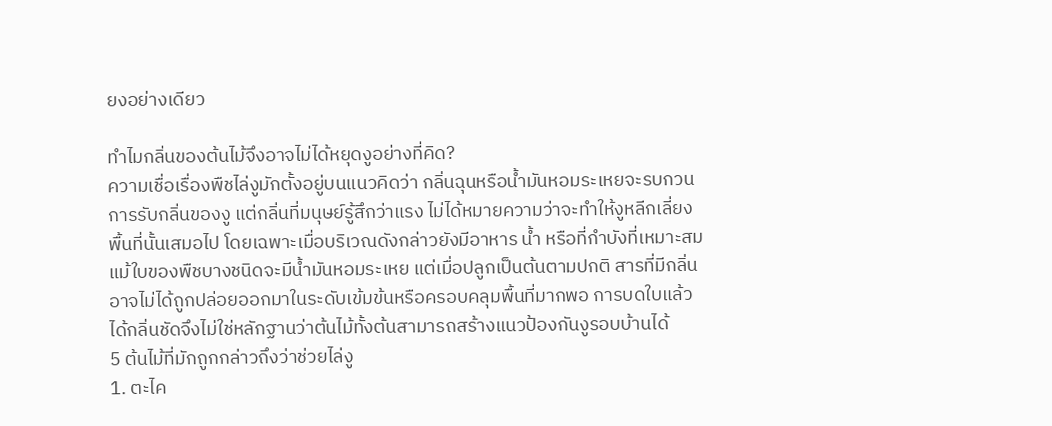ยงอย่างเดียว

ทำไมกลิ่นของต้นไม้จึงอาจไม่ได้หยุดงูอย่างที่คิด?
ความเชื่อเรื่องพืชไล่งูมักตั้งอยู่บนแนวคิดว่า กลิ่นฉุนหรือน้ำมันหอมระเหยจะรบกวนการรับกลิ่นของงู แต่กลิ่นที่มนุษย์รู้สึกว่าแรง ไม่ได้หมายความว่าจะทำให้งูหลีกเลี่ยงพื้นที่นั้นเสมอไป โดยเฉพาะเมื่อบริเวณดังกล่าวยังมีอาหาร น้ำ หรือที่กำบังที่เหมาะสม
แม้ใบของพืชบางชนิดจะมีน้ำมันหอมระเหย แต่เมื่อปลูกเป็นต้นตามปกติ สารที่มีกลิ่นอาจไม่ได้ถูกปล่อยออกมาในระดับเข้มข้นหรือครอบคลุมพื้นที่มากพอ การบดใบแล้วได้กลิ่นชัดจึงไม่ใช่หลักฐานว่าต้นไม้ทั้งต้นสามารถสร้างแนวป้องกันงูรอบบ้านได้
5 ต้นไม้ที่มักถูกกล่าวถึงว่าช่วยไล่งู
1. ตะไค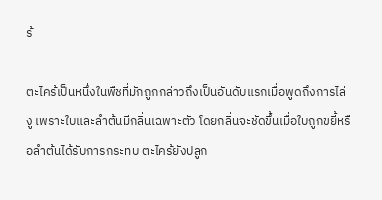ร้

ตะไคร้เป็นหนึ่งในพืชที่มักถูกกล่าวถึงเป็นอันดับแรกเมื่อพูดถึงการไล่งู เพราะใบและลำต้นมีกลิ่นเฉพาะตัว โดยกลิ่นจะชัดขึ้นเมื่อใบถูกขยี้หรือลำต้นได้รับการกระทบ ตะไคร้ยังปลูก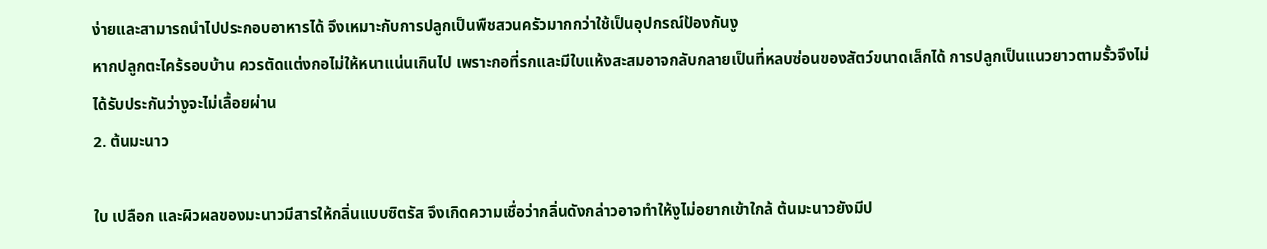ง่ายและสามารถนำไปประกอบอาหารได้ จึงเหมาะกับการปลูกเป็นพืชสวนครัวมากกว่าใช้เป็นอุปกรณ์ป้องกันงู
หากปลูกตะไคร้รอบบ้าน ควรตัดแต่งกอไม่ให้หนาแน่นเกินไป เพราะกอที่รกและมีใบแห้งสะสมอาจกลับกลายเป็นที่หลบซ่อนของสัตว์ขนาดเล็กได้ การปลูกเป็นแนวยาวตามรั้วจึงไม่ได้รับประกันว่างูจะไม่เลื้อยผ่าน
2. ต้นมะนาว

ใบ เปลือก และผิวผลของมะนาวมีสารให้กลิ่นแบบซิตรัส จึงเกิดความเชื่อว่ากลิ่นดังกล่าวอาจทำให้งูไม่อยากเข้าใกล้ ต้นมะนาวยังมีป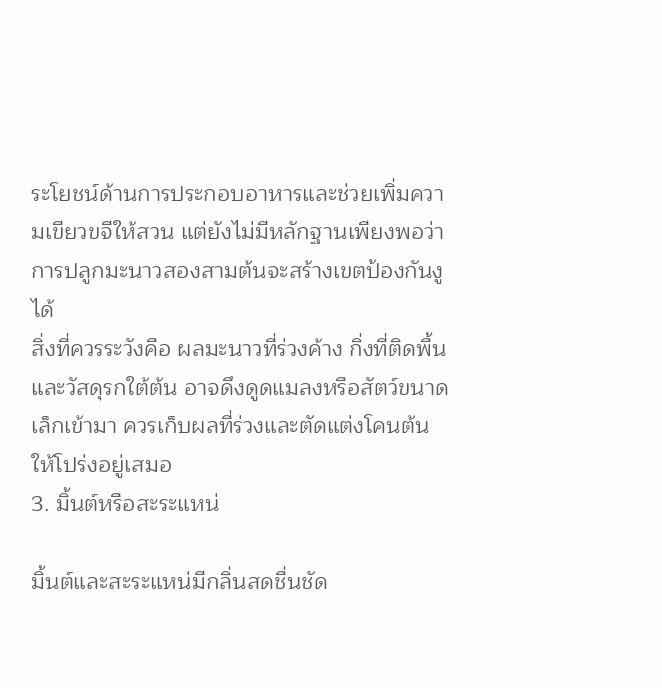ระโยชน์ด้านการประกอบอาหารและช่วยเพิ่มความเขียวขจีให้สวน แต่ยังไม่มีหลักฐานเพียงพอว่าการปลูกมะนาวสองสามต้นจะสร้างเขตป้องกันงูได้
สิ่งที่ควรระวังคือ ผลมะนาวที่ร่วงค้าง กิ่งที่ติดพื้น และวัสดุรกใต้ต้น อาจดึงดูดแมลงหรือสัตว์ขนาดเล็กเข้ามา ควรเก็บผลที่ร่วงและตัดแต่งโคนต้นให้โปร่งอยู่เสมอ
3. มิ้นต์หรือสะระแหน่

มิ้นต์และสะระแหน่มีกลิ่นสดชื่นชัด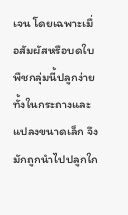เจน โดยเฉพาะเมื่อสัมผัสหรือบดใบ พืชกลุ่มนี้ปลูกง่ายทั้งในกระถางและแปลงขนาดเล็ก จึงมักถูกนำไปปลูกใก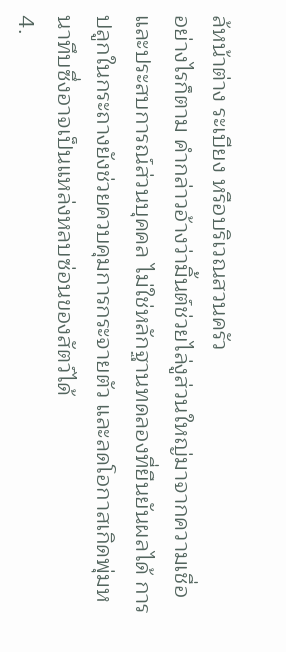ล้หน้าต่าง ระเบียง หรือบริเวณสวนครัว
อย่างไรก็ตาม คำกล่าวอ้างว่ามิ้นต์ช่วยไล่งูส่วนใหญ่มาจากความเชื่อและประสบการณ์ส่วนบุคคล ไม่ใช่หลักฐานทดลองที่ยืนยันผลได้ การปลูกในกระถางยังช่วยควบคุมการกระจายตัว และลดโอกาสเกิดพุ่มหนาทึบซึ่งอาจเป็นแหล่งหลบซ่อนของสัตว์ได้
4.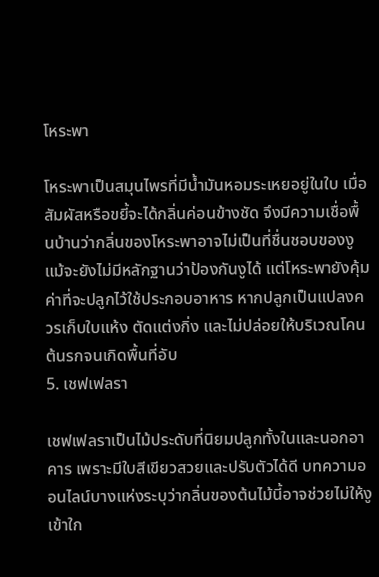โหระพา

โหระพาเป็นสมุนไพรที่มีน้ำมันหอมระเหยอยู่ในใบ เมื่อสัมผัสหรือขยี้จะได้กลิ่นค่อนข้างชัด จึงมีความเชื่อพื้นบ้านว่ากลิ่นของโหระพาอาจไม่เป็นที่ชื่นชอบของงู
แม้จะยังไม่มีหลักฐานว่าป้องกันงูได้ แต่โหระพายังคุ้มค่าที่จะปลูกไว้ใช้ประกอบอาหาร หากปลูกเป็นแปลงควรเก็บใบแห้ง ตัดแต่งกิ่ง และไม่ปล่อยให้บริเวณโคนต้นรกจนเกิดพื้นที่อับ
5. เชฟเฟลรา

เชฟเฟลราเป็นไม้ประดับที่นิยมปลูกทั้งในและนอกอาคาร เพราะมีใบสีเขียวสวยและปรับตัวได้ดี บทความออนไลน์บางแห่งระบุว่ากลิ่นของต้นไม้นี้อาจช่วยไม่ให้งูเข้าใก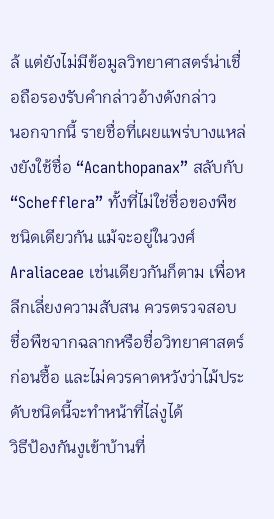ล้ แต่ยังไม่มีข้อมูลวิทยาศาสตร์น่าเชื่อถือรองรับคำกล่าวอ้างดังกล่าว
นอกจากนี้ รายชื่อที่เผยแพร่บางแหล่งยังใช้ชื่อ “Acanthopanax” สลับกับ “Schefflera” ทั้งที่ไม่ใช่ชื่อของพืชชนิดเดียวกัน แม้จะอยู่ในวงศ์ Araliaceae เช่นเดียวกันก็ตาม เพื่อหลีกเลี่ยงความสับสน ควรตรวจสอบชื่อพืชจากฉลากหรือชื่อวิทยาศาสตร์ก่อนซื้อ และไม่ควรคาดหวังว่าไม้ประดับชนิดนี้จะทำหน้าที่ไล่งูได้
วิธีป้องกันงูเข้าบ้านที่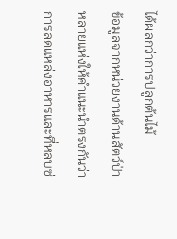ได้ผลกว่าการปลูกต้นไม้
ข้อมูลจากหน่วยงานด้านสัตว์ป่าหลายแห่งให้คำแนะนำตรงกันว่า การลดแหล่งอาหารและที่หลบซ่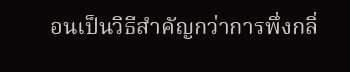อนเป็นวิธีสำคัญกว่าการพึ่งกลิ่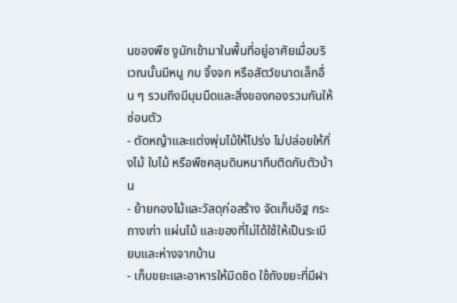นของพืช งูมักเข้ามาในพื้นที่อยู่อาศัยเมื่อบริเวณนั้นมีหนู กบ จิ้งจก หรือสัตว์ขนาดเล็กอื่น ๆ รวมถึงมีมุมมืดและสิ่งของกองรวมกันให้ซ่อนตัว
- ตัดหญ้าและแต่งพุ่มไม้ให้โปร่ง ไม่ปล่อยให้กิ่งไม้ ใบไม้ หรือพืชคลุมดินหนาทึบติดกับตัวบ้าน
- ย้ายกองไม้และวัสดุก่อสร้าง จัดเก็บอิฐ กระถางเก่า แผ่นไม้ และของที่ไม่ได้ใช้ให้เป็นระเบียบและห่างจากบ้าน
- เก็บขยะและอาหารให้มิดชิด ใช้ถังขยะที่มีฝา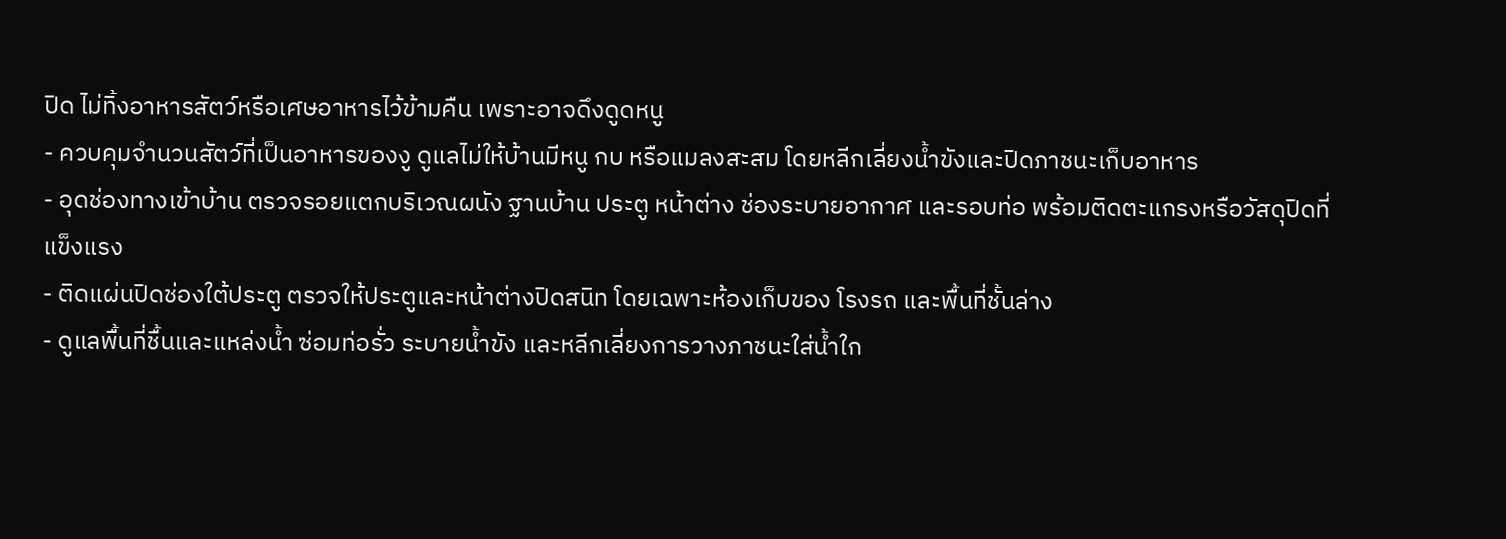ปิด ไม่ทิ้งอาหารสัตว์หรือเศษอาหารไว้ข้ามคืน เพราะอาจดึงดูดหนู
- ควบคุมจำนวนสัตว์ที่เป็นอาหารของงู ดูแลไม่ให้บ้านมีหนู กบ หรือแมลงสะสม โดยหลีกเลี่ยงน้ำขังและปิดภาชนะเก็บอาหาร
- อุดช่องทางเข้าบ้าน ตรวจรอยแตกบริเวณผนัง ฐานบ้าน ประตู หน้าต่าง ช่องระบายอากาศ และรอบท่อ พร้อมติดตะแกรงหรือวัสดุปิดที่แข็งแรง
- ติดแผ่นปิดช่องใต้ประตู ตรวจให้ประตูและหน้าต่างปิดสนิท โดยเฉพาะห้องเก็บของ โรงรถ และพื้นที่ชั้นล่าง
- ดูแลพื้นที่ชื้นและแหล่งน้ำ ซ่อมท่อรั่ว ระบายน้ำขัง และหลีกเลี่ยงการวางภาชนะใส่น้ำใก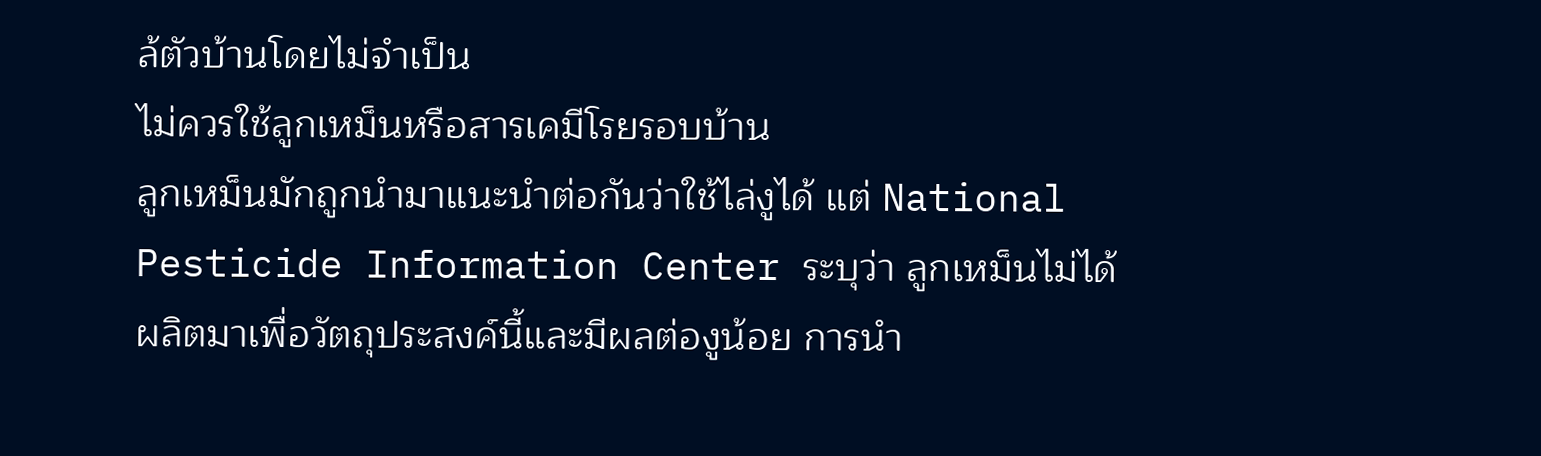ล้ตัวบ้านโดยไม่จำเป็น
ไม่ควรใช้ลูกเหม็นหรือสารเคมีโรยรอบบ้าน
ลูกเหม็นมักถูกนำมาแนะนำต่อกันว่าใช้ไล่งูได้ แต่ National Pesticide Information Center ระบุว่า ลูกเหม็นไม่ได้ผลิตมาเพื่อวัตถุประสงค์นี้และมีผลต่องูน้อย การนำ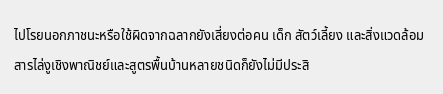ไปโรยนอกภาชนะหรือใช้ผิดจากฉลากยังเสี่ยงต่อคน เด็ก สัตว์เลี้ยง และสิ่งแวดล้อม
สารไล่งูเชิงพาณิชย์และสูตรพื้นบ้านหลายชนิดก็ยังไม่มีประสิ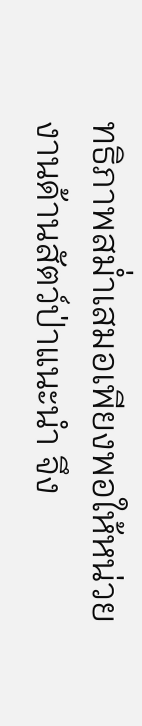ทธิภาพสม่ำเสมอเพียงพอให้หน่วยงานด้านสัตว์ป่าแนะนำ จึง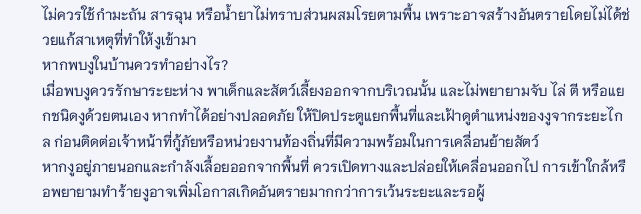ไม่ควรใช้กำมะถัน สารฉุน หรือน้ำยาไม่ทราบส่วนผสมโรยตามพื้น เพราะอาจสร้างอันตรายโดยไม่ได้ช่วยแก้สาเหตุที่ทำให้งูเข้ามา
หากพบงูในบ้านควรทำอย่างไร?
เมื่อพบงูควรรักษาระยะห่าง พาเด็กและสัตว์เลี้ยงออกจากบริเวณนั้น และไม่พยายามจับ ไล่ ตี หรือแยกชนิดงูด้วยตนเอง หากทำได้อย่างปลอดภัย ให้ปิดประตูแยกพื้นที่และเฝ้าดูตำแหน่งของงูจากระยะไกล ก่อนติดต่อเจ้าหน้าที่กู้ภัยหรือหน่วยงานท้องถิ่นที่มีความพร้อมในการเคลื่อนย้ายสัตว์
หากงูอยู่ภายนอกและกำลังเลื้อยออกจากพื้นที่ ควรเปิดทางและปล่อยให้เคลื่อนออกไป การเข้าใกล้หรือพยายามทำร้ายงูอาจเพิ่มโอกาสเกิดอันตรายมากกว่าการเว้นระยะและรอผู้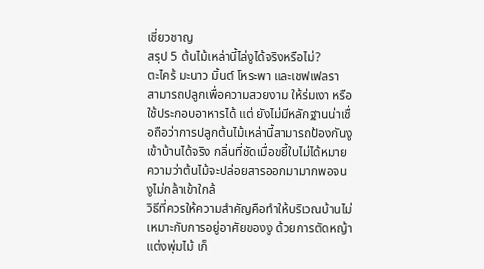เชี่ยวชาญ
สรุป 5 ต้นไม้เหล่านี้ไล่งูได้จริงหรือไม่?
ตะไคร้ มะนาว มิ้นต์ โหระพา และเชฟเฟลรา สามารถปลูกเพื่อความสวยงาม ให้ร่มเงา หรือใช้ประกอบอาหารได้ แต่ ยังไม่มีหลักฐานน่าเชื่อถือว่าการปลูกต้นไม้เหล่านี้สามารถป้องกันงูเข้าบ้านได้จริง กลิ่นที่ชัดเมื่อขยี้ใบไม่ได้หมายความว่าต้นไม้จะปล่อยสารออกมามากพอจนงูไม่กล้าเข้าใกล้
วิธีที่ควรให้ความสำคัญคือทำให้บริเวณบ้านไม่เหมาะกับการอยู่อาศัยของงู ด้วยการตัดหญ้า แต่งพุ่มไม้ เก็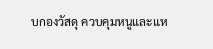บกองวัสดุ ควบคุมหนูและแห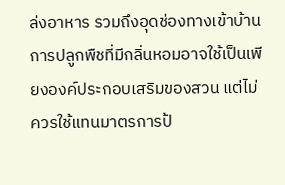ล่งอาหาร รวมถึงอุดช่องทางเข้าบ้าน การปลูกพืชที่มีกลิ่นหอมอาจใช้เป็นเพียงองค์ประกอบเสริมของสวน แต่ไม่ควรใช้แทนมาตรการป้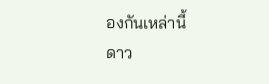องกันเหล่านี้
ดาว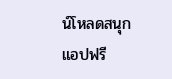น์โหลดสนุกแอปฟรี